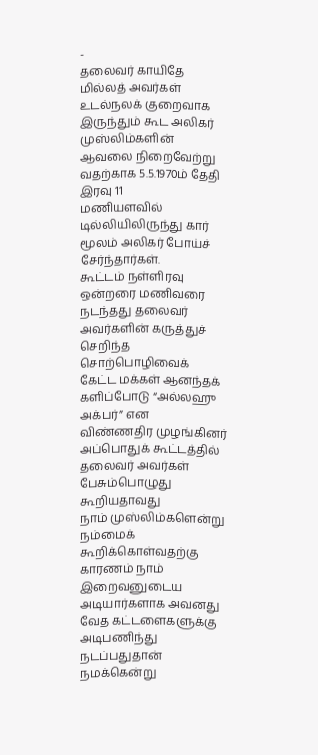-
தலைவர் காயிதே மில்லத் அவர்கள் உடல்நலக் குறைவாக இருந்தும் கூட அலிகர்
முஸ்லிம்களின் ஆவலை நிறைவேற்று வதற்காக 5.5.1970ம் தேதி இரவு 11
மணியளவில் டில்லியிலிருந்து கார் மூலம் அலிகர் போய்ச் சேர்ந்தார்கள்.
கூட்டம் நள்ளிரவு ஒன்றரை மணிவரை நடந்தது தலைவர் அவர்களின் கருத்துச்
செறிந்த சொற்பொழிவைக் கேட்ட மக்கள் ஆனந்தக் களிப்போடு “அல்லஹு அக்பர்” என
விண்ணதிர முழங்கினர் அப்பொதுக் கூட்டத்தில் தலைவர் அவர்கள் பேசும்பொழுது
கூறியதாவது
நாம் முஸ்லிம்களென்று நம்மைக் கூறிக்கொள்வதற்கு காரணம் நாம் இறைவனுடைய
அடியார்களாக அவனது வேத கட்டளைகளுக்கு அடிபணிந்து நடப்பதுதான் நமக்கென்று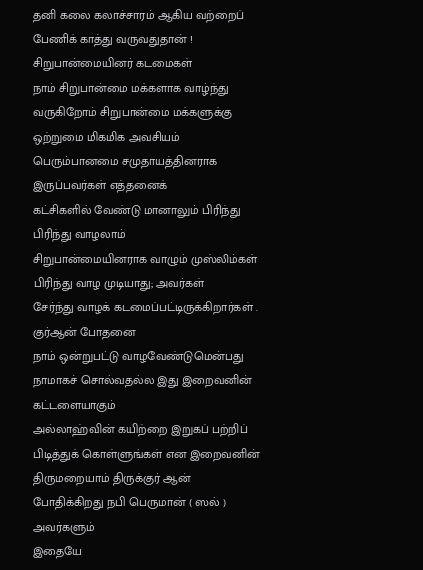தனி கலை கலாச்சாரம் ஆகிய வற்றைப் பேணிக் காத்து வருவதுதான் !
சிறுபான்மையினர் கடமைகள்
நாம் சிறுபான்மை மக்களாக வாழ்ந்து வருகிறோம் சிறுபான்மை மக்களுக்கு
ஒற்றுமை மிகமிக அவசியம் பெரும்பானமை சமுதாயத்தினராக இருப்பவர்கள் எத்தனைக்
கட்சிகளில் வேண்டு மானாலும் பிரிந்து பிரிந்து வாழலாம்
சிறுபான்மையினராக வாழும் முஸ்லிம்கள் பிரிந்து வாழ முடியாது; அவர்கள்
சேர்ந்து வாழக் கடமைப்பட்டிருக்கிறார்கள் .
குர்ஆன் போதனை
நாம் ஒன்றுபட்டு வாழவேண்டுமென்பது நாமாகச் சொல்வதல்ல இது இறைவனின் கட்டளையாகும்
அல்லாஹ்வின் கயிற்றை இறுகப் பற்றிப் பிடித்துக் கொள்ளுங்கள் என இறைவனின்
திருமறையாம் திருக்குர் ஆன் போதிக்கிறது நபி பெருமான் ( ஸல் ) அவர்களும்
இதையே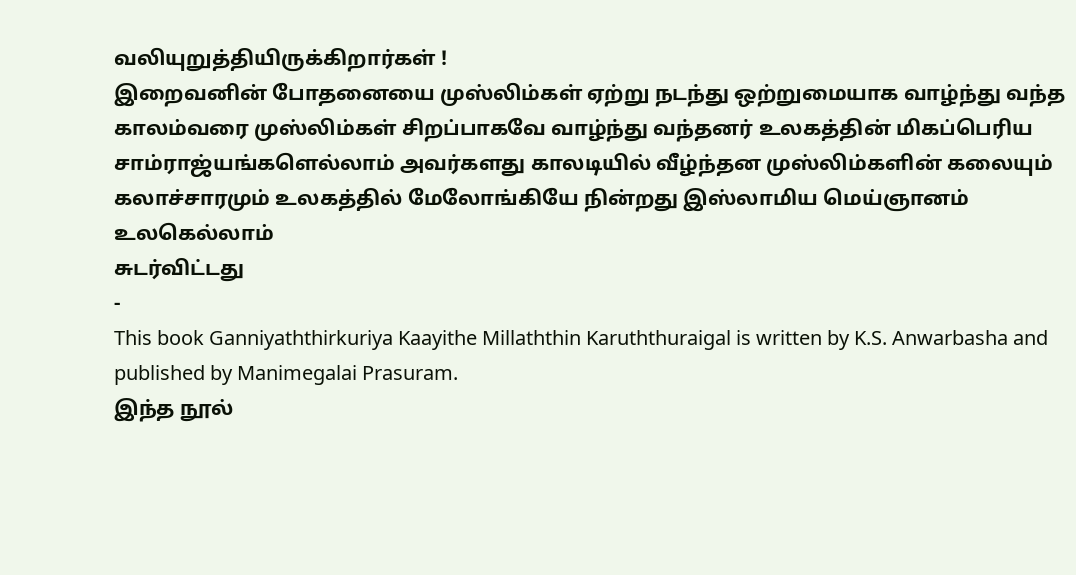வலியுறுத்தியிருக்கிறார்கள் !
இறைவனின் போதனையை முஸ்லிம்கள் ஏற்று நடந்து ஒற்றுமையாக வாழ்ந்து வந்த
காலம்வரை முஸ்லிம்கள் சிறப்பாகவே வாழ்ந்து வந்தனர் உலகத்தின் மிகப்பெரிய
சாம்ராஜ்யங்களெல்லாம் அவர்களது காலடியில் வீழ்ந்தன முஸ்லிம்களின் கலையும்
கலாச்சாரமும் உலகத்தில் மேலோங்கியே நின்றது இஸ்லாமிய மெய்ஞானம் உலகெல்லாம்
சுடர்விட்டது
-
This book Ganniyaththirkuriya Kaayithe Millaththin Karuththuraigal is written by K.S. Anwarbasha and published by Manimegalai Prasuram.
இந்த நூல்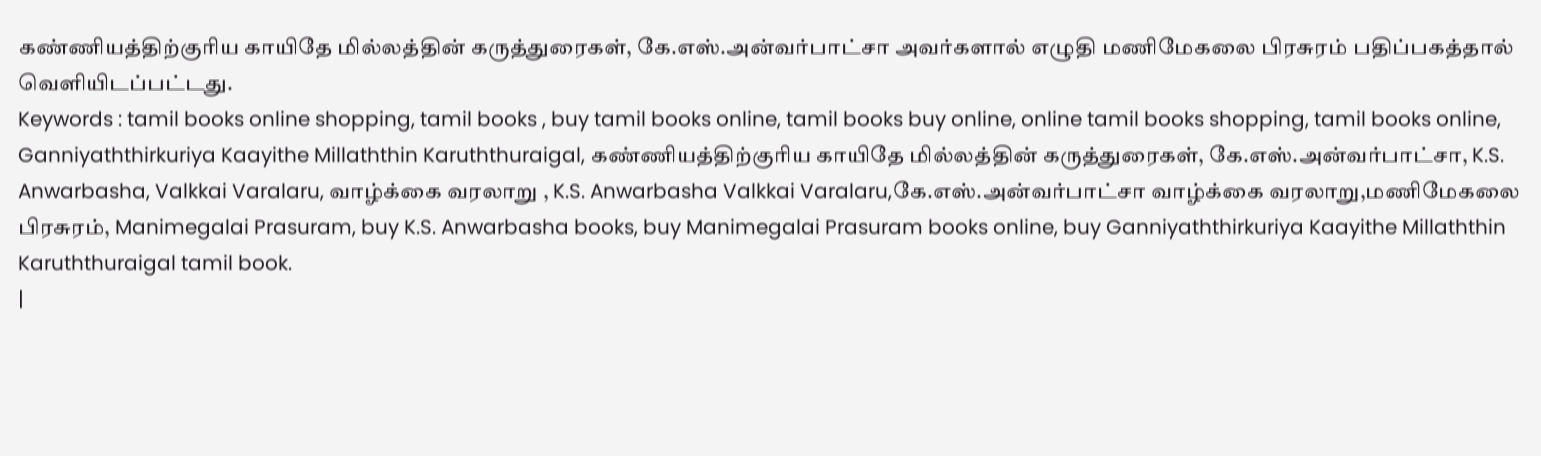கண்ணியத்திற்குரிய காயிதே மில்லத்தின் கருத்துரைகள், கே.எஸ்.அன்வர்பாட்சா அவர்களால் எழுதி மணிமேகலை பிரசுரம் பதிப்பகத்தால் வெளியிடப்பட்டது.
Keywords : tamil books online shopping, tamil books , buy tamil books online, tamil books buy online, online tamil books shopping, tamil books online, Ganniyaththirkuriya Kaayithe Millaththin Karuththuraigal, கண்ணியத்திற்குரிய காயிதே மில்லத்தின் கருத்துரைகள், கே.எஸ்.அன்வர்பாட்சா, K.S. Anwarbasha, Valkkai Varalaru, வாழ்க்கை வரலாறு , K.S. Anwarbasha Valkkai Varalaru,கே.எஸ்.அன்வர்பாட்சா வாழ்க்கை வரலாறு,மணிமேகலை பிரசுரம், Manimegalai Prasuram, buy K.S. Anwarbasha books, buy Manimegalai Prasuram books online, buy Ganniyaththirkuriya Kaayithe Millaththin Karuththuraigal tamil book.
|